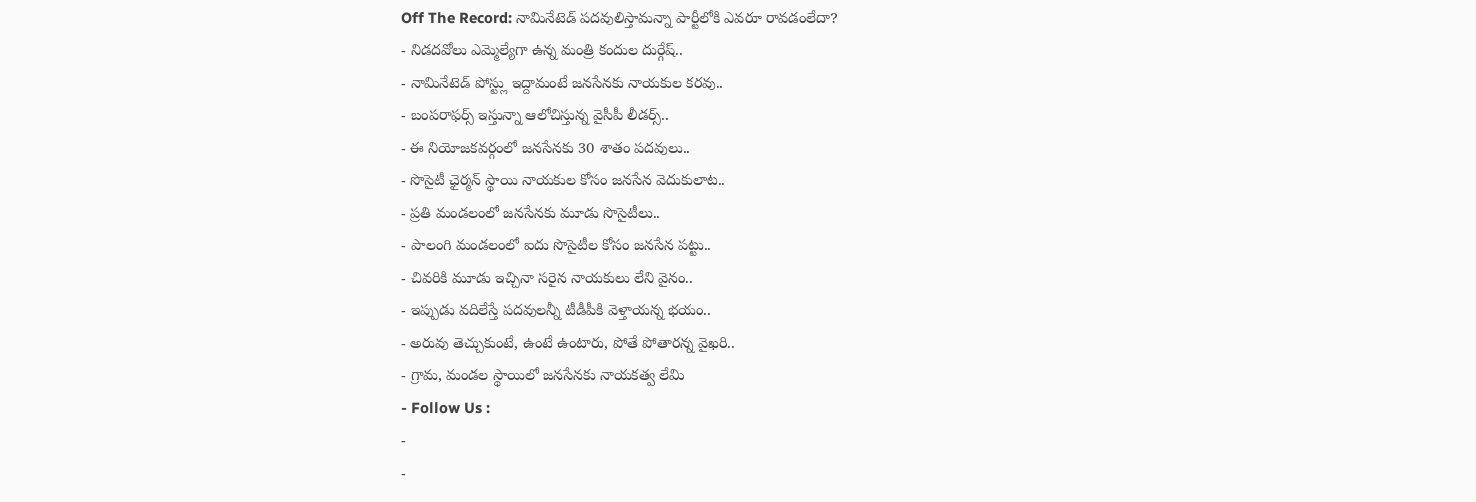Off The Record: నామినేటెడ్ పదవులిస్తామన్నా పార్టీలోకి ఎవరూ రావడంలేదా?
- నిడదవోలు ఎమ్మెల్యేగా ఉన్న మంత్రి కందుల దుర్గేష్..
- నామినేటెడ్ పోస్ట్లు ఇద్దామంటే జనసేనకు నాయకుల కరవు..
- బంపరాఫర్స్ ఇస్తున్నా ఆలోచిస్తున్న వైసీపీ లీడర్స్..
- ఈ నియోజకవర్గంలో జనసేనకు 30 శాతం పదవులు..
- సొసైటీ ఛైర్మన్ స్థాయి నాయకుల కోసం జనసేన వెదుకులాట..
- ప్రతి మండలంలో జనసేనకు మూడు సొసైటీలు..
- పాలంగి మండలంలో ఐదు సొసైటీల కోసం జనసేన పట్టు..
- చివరికి మూడు ఇచ్చినా సరైన నాయకులు లేని వైనం..
- ఇప్పుడు వదిలేస్తే పదవులన్నీ టీడీపీకి వెళ్తాయన్న భయం..
- అరువు తెచ్చుకుంటే, ఉంటే ఉంటారు, పోతే పోతారన్న వైఖరి..
- గ్రామ, మండల స్థాయిలో జనసేనకు నాయకత్వ లేమి
- Follow Us :
-
-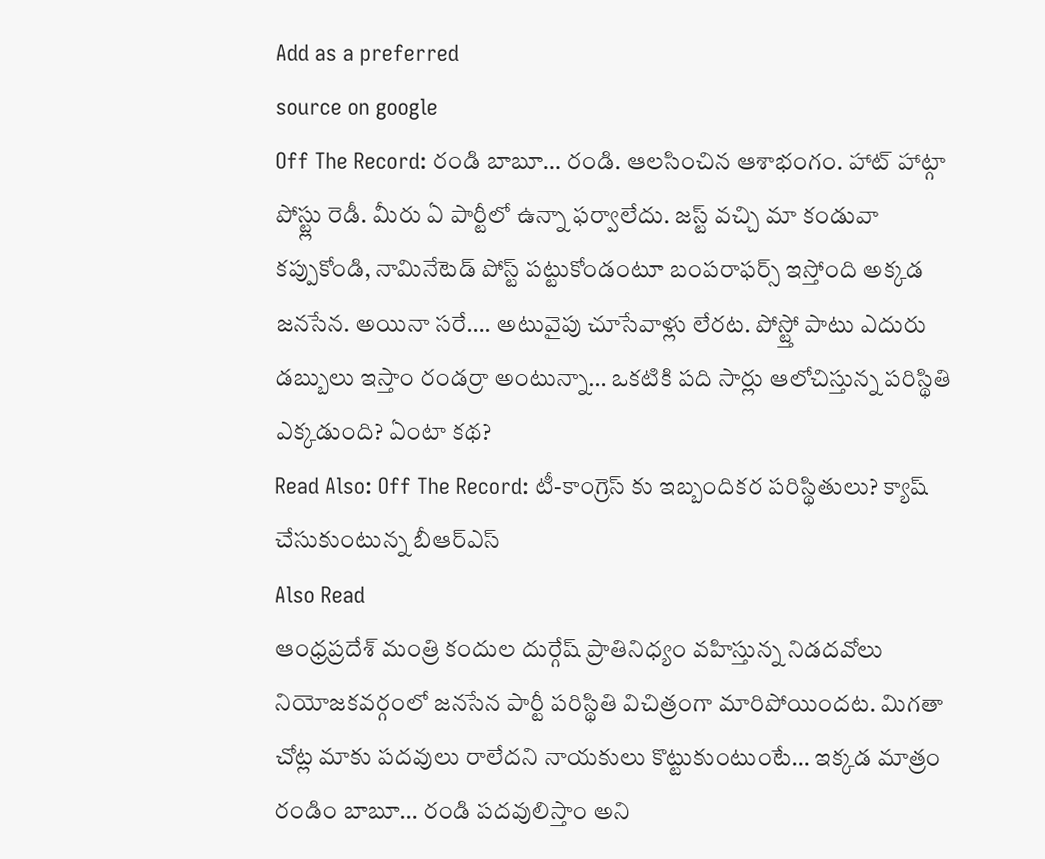Add as a preferred
source on google
Off The Record: రండి బాబూ… రండి. ఆలసించిన ఆశాభంగం. హాట్ హాట్గా పోస్ట్లు రెడీ. మీరు ఏ పార్టీలో ఉన్నా ఫర్వాలేదు. జస్ట్ వచ్చి మా కండువా కప్పుకోండి, నామినేటెడ్ పోస్ట్ పట్టుకోండంటూ బంపరాఫర్స్ ఇస్తోంది అక్కడ జనసేన. అయినా సరే…. అటువైపు చూసేవాళ్లు లేరట. పోస్ట్తో పాటు ఎదురు డబ్బులు ఇస్తాం రండర్రా అంటున్నా… ఒకటికి పది సార్లు ఆలోచిస్తున్న పరిస్థితి ఎక్కడుంది? ఏంటా కథ?
Read Also: Off The Record: టీ-కాంగ్రెస్ కు ఇబ్బందికర పరిస్థితులు? క్యాష్ చేసుకుంటున్న బీఆర్ఎస్
Also Read
ఆంధ్రప్రదేశ్ మంత్రి కందుల దుర్గేష్ ప్రాతినిధ్యం వహిస్తున్న నిడదవోలు నియోజకవర్గంలో జనసేన పార్టీ పరిస్థితి విచిత్రంగా మారిపోయిందట. మిగతా చోట్ల మాకు పదవులు రాలేదని నాయకులు కొట్టుకుంటుంటే… ఇక్కడ మాత్రం రండిం బాబూ… రండి పదవులిస్తాం అని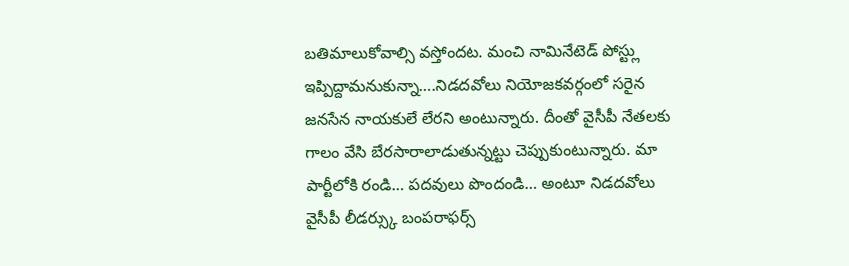బతిమాలుకోవాల్సి వస్తోందట. మంచి నామినేటెడ్ పోస్ట్లు ఇప్పిద్దామనుకున్నా….నిడదవోలు నియోజకవర్గంలో సరైన జనసేన నాయకులే లేరని అంటున్నారు. దీంతో వైసీపీ నేతలకు గాలం వేసి బేరసారాలాడుతున్నట్టు చెప్పుకుంటున్నారు. మా పార్టీలోకి రండి… పదవులు పొందండి… అంటూ నిడదవోలు వైసీపీ లీడర్స్కు బంపరాఫర్స్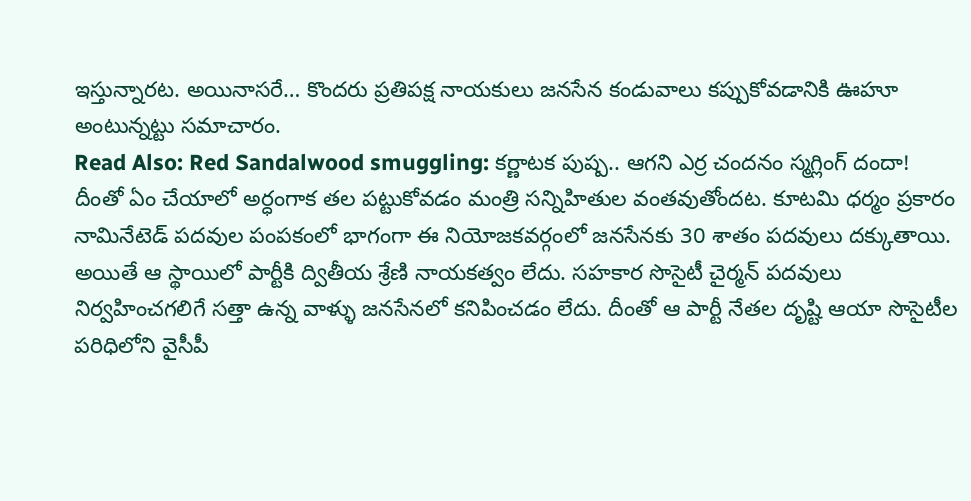ఇస్తున్నారట. అయినాసరే… కొందరు ప్రతిపక్ష నాయకులు జనసేన కండువాలు కప్పుకోవడానికి ఊహూ అంటున్నట్టు సమాచారం.
Read Also: Red Sandalwood smuggling: కర్ణాటక పుష్ప.. ఆగని ఎర్ర చందనం స్మగ్లింగ్ దందా!
దీంతో ఏం చేయాలో అర్ధంగాక తల పట్టుకోవడం మంత్రి సన్నిహితుల వంతవుతోందట. కూటమి ధర్మం ప్రకారం నామినేటెడ్ పదవుల పంపకంలో భాగంగా ఈ నియోజకవర్గంలో జనసేనకు 30 శాతం పదవులు దక్కుతాయి. అయితే ఆ స్థాయిలో పార్టీకి ద్వితీయ శ్రేణి నాయకత్వం లేదు. సహకార సొసైటీ చైర్మన్ పదవులు నిర్వహించగలిగే సత్తా ఉన్న వాళ్ళు జనసేనలో కనిపించడం లేదు. దీంతో ఆ పార్టీ నేతల దృష్టి ఆయా సొసైటీల పరిధిలోని వైసీపీ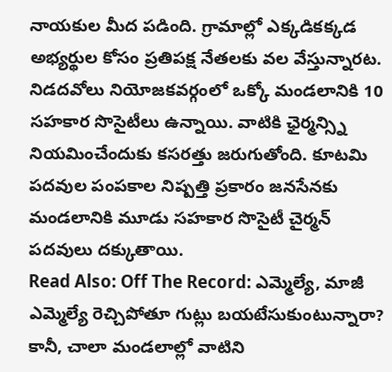నాయకుల మీద పడింది. గ్రామాల్లో ఎక్కడికక్కడ అభ్యర్థుల కోసం ప్రతిపక్ష నేతలకు వల వేస్తున్నారట. నిడదవోలు నియోజకవర్గంలో ఒక్కో మండలానికి 10 సహకార సొసైటీలు ఉన్నాయి. వాటికి ఛైర్మన్స్ని నియమించేందుకు కసరత్తు జరుగుతోంది. కూటమి పదవుల పంపకాల నిష్పత్తి ప్రకారం జనసేనకు మండలానికి మూడు సహకార సొసైటీ చైర్మన్ పదవులు దక్కుతాయి.
Read Also: Off The Record: ఎమ్మెల్యే, మాజీ ఎమ్మెల్యే రెచ్చిపోతూ గుట్లు బయటేసుకుంటున్నారా?
కానీ, చాలా మండలాల్లో వాటిని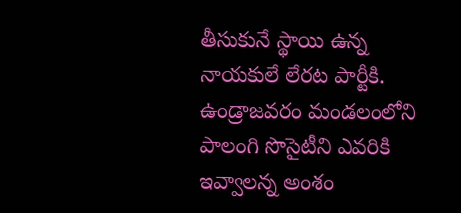తీసుకునే స్థాయి ఉన్న నాయకులే లేరట పార్టీకి. ఉండ్రాజవరం మండలంలోని పాలంగి సొసైటీని ఎవరికి ఇవ్వాలన్న అంశం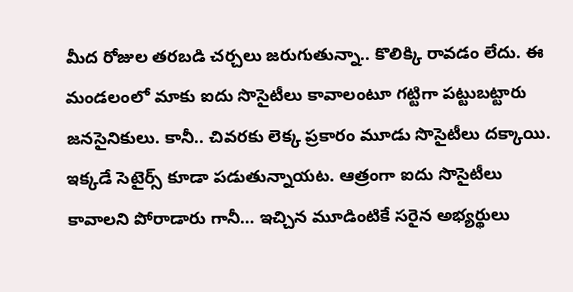మీద రోజుల తరబడి చర్చలు జరుగుతున్నా.. కొలిక్కి రావడం లేదు. ఈ మండలంలో మాకు ఐదు సొసైటీలు కావాలంటూ గట్టిగా పట్టుబట్టారు జనసైనికులు. కానీ.. చివరకు లెక్క ప్రకారం మూడు సొసైటీలు దక్కాయి. ఇక్కడే సెటైర్స్ కూడా పడుతున్నాయట. ఆత్రంగా ఐదు సొసైటీలు కావాలని పోరాడారు గానీ… ఇచ్చిన మూడింటికే సరైన అభ్యర్థులు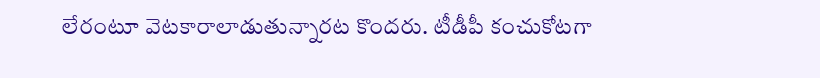లేరంటూ వెటకారాలాడుతున్నారట కొందరు. టీడీపీ కంచుకోటగా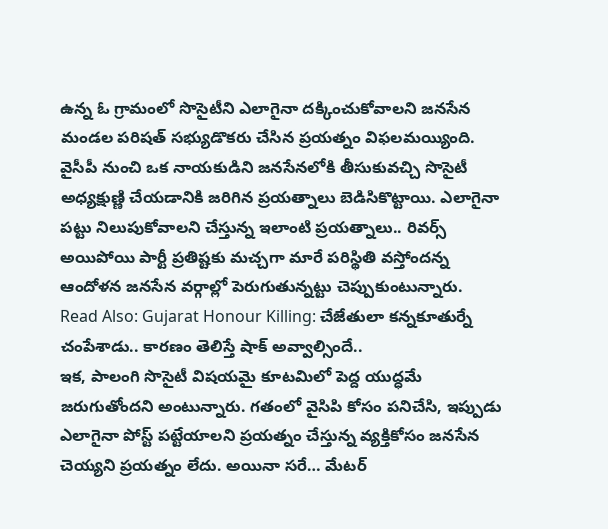ఉన్న ఓ గ్రామంలో సొసైటీని ఎలాగైనా దక్కించుకోవాలని జనసేన మండల పరిషత్ సభ్యుడొకరు చేసిన ప్రయత్నం విఫలమయ్యింది. వైసీపీ నుంచి ఒక నాయకుడిని జనసేనలోకి తీసుకువచ్చి సొసైటీ అధ్యక్షుణ్ణి చేయడానికి జరిగిన ప్రయత్నాలు బెడిసికొట్టాయి. ఎలాగైనా పట్టు నిలుపుకోవాలని చేస్తున్న ఇలాంటి ప్రయత్నాలు.. రివర్స్ అయిపోయి పార్టీ ప్రతిష్టకు మచ్చగా మారే పరిస్థితి వస్తోందన్న ఆందోళన జనసేన వర్గాల్లో పెరుగుతున్నట్టు చెప్పుకుంటున్నారు.
Read Also: Gujarat Honour Killing: చేజేతులా కన్నకూతుర్నే చంపేశాడు.. కారణం తెలిస్తే షాక్ అవ్వాల్సిందే..
ఇక, పాలంగి సొసైటీ విషయమై కూటమిలో పెద్ద యుద్ధమే జరుగుతోందని అంటున్నారు. గతంలో వైసిపి కోసం పనిచేసి, ఇప్పుడు ఎలాగైనా పోస్ట్ పట్టేయాలని ప్రయత్నం చేస్తున్న వ్యక్తికోసం జనసేన చెయ్యని ప్రయత్నం లేదు. అయినా సరే… మేటర్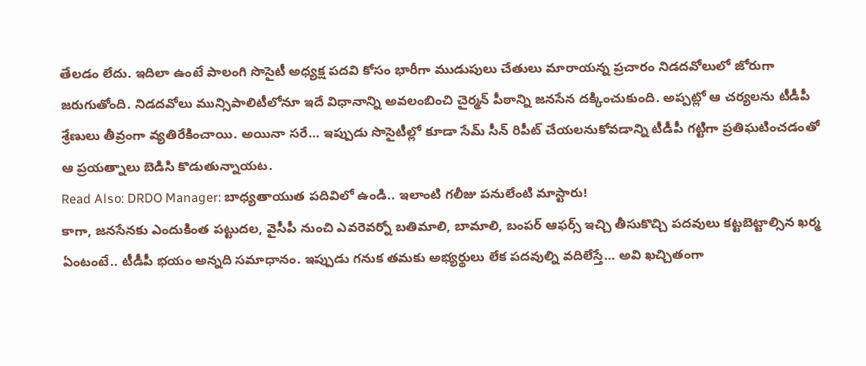తేలడం లేదు. ఇదిలా ఉంటే పాలంగి సొసైటీ అధ్యక్ష పదవి కోసం భారీగా ముడుపులు చేతులు మారాయన్న ప్రచారం నిడదవోలులో జోరుగా జరుగుతోంది. నిడదవోలు మున్సిపాలిటీలోనూ ఇదే విధానాన్ని అవలంబించి చైర్మన్ పీఠాన్ని జనసేన దక్కించుకుంది. అప్పట్లో ఆ చర్యలను టీడీపీ శ్రేణులు తీవ్రంగా వ్యతిరేకించాయి. అయినా సరే… ఇప్పుడు సొసైటీల్లో కూడా సేమ్ సీన్ రిపీట్ చేయలనుకోవడాన్ని టీడీపీ గట్టిగా ప్రతిఘటించడంతో ఆ ప్రయత్నాలు బెడిసి కొడుతున్నాయట.
Read Also: DRDO Manager: బాధ్యతాయుత పదివిలో ఉండి.. ఇలాంటి గలీజు పనులేంటి మాస్టారు!
కాగా, జనసేనకు ఎందుకింత పట్టుదల, వైసీపీ నుంచి ఎవరెవర్నో బతిమాలి, బామాలి, బంపర్ ఆఫర్స్ ఇచ్చి తీసుకొచ్చి పదవులు కట్టబెట్టాల్సిన ఖర్మ ఏంటంటే.. టీడీపీ భయం అన్నది సమాధానం. ఇప్పుడు గనుక తమకు అభ్యర్థులు లేక పదవుల్ని వదిలేస్తే… అవి ఖచ్చితంగా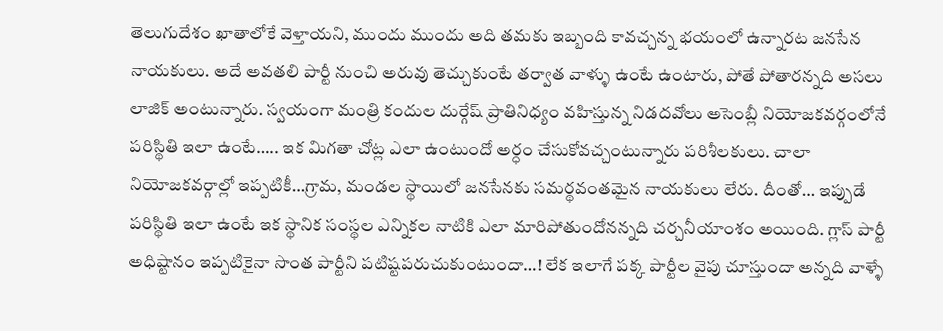తెలుగుదేశం ఖాతాలోకే వెళ్తాయని, ముందు ముందు అది తమకు ఇబ్బంది కావచ్చన్న భయంలో ఉన్నారట జనసేన నాయకులు. అదే అవతలి పార్టీ నుంచి అరువు తెచ్చుకుంటే తర్వాత వాళ్ళు ఉంటే ఉంటారు, పోతే పోతారన్నది అసలు లాజిక్ అంటున్నారు. స్వయంగా మంత్రి కందుల దుర్గేష్ ప్రాతినిధ్యం వహిస్తున్న నిడదవోలు అసెంబ్లీ నియోజకవర్గంలోనే పరిస్థితి ఇలా ఉంటే….. ఇక మిగతా చోట్ల ఎలా ఉంటుందో అర్ధం చేసుకోవచ్చంటున్నారు పరిశీలకులు. చాలా నియోజకవర్గాల్లో ఇప్పటికీ…గ్రామ, మండల స్థాయిలో జనసేనకు సమర్థవంతమైన నాయకులు లేరు. దీంతో… ఇప్పుడే పరిస్థితి ఇలా ఉంటే ఇక స్థానిక సంస్థల ఎన్నికల నాటికి ఎలా మారిపోతుందోనన్నది చర్చనీయాంశం అయింది. గ్లాస్ పార్టీ అధిష్టానం ఇప్పటికైనా సొంత పార్టీని పటిష్టపరుచుకుంటుందా…! లేక ఇలాగే పక్క పార్టీల వైపు చూస్తుందా అన్నది వాళ్ళే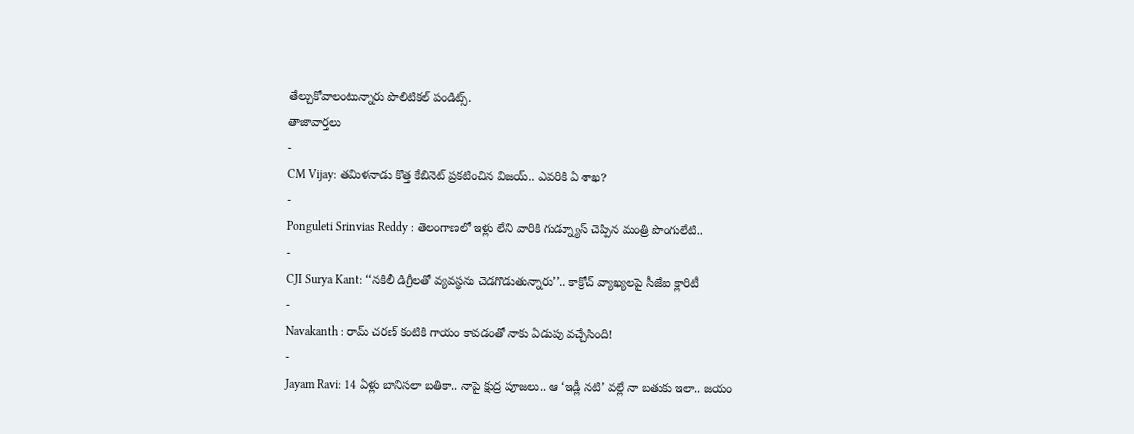తేల్చుకోవాలంటున్నారు పొలిటికల్ పండిట్స్.
తాజావార్తలు
-
CM Vijay: తమిళనాడు కొత్త కేబినెట్ ప్రకటించిన విజయ్.. ఎవరికి ఏ శాఖ?
-
Ponguleti Srinvias Reddy : తెలంగాణలో ఇళ్లు లేని వారికి గుడ్న్యూస్ చెప్పిన మంత్రి పొంగులేటి..
-
CJI Surya Kant: ‘‘నకిలీ డిగ్రీలతో వ్యవస్థను చెడగొడుతున్నారు’’.. కాక్రోచ్ వ్యాఖ్యలపై సీజేఐ క్లారిటీ
-
Navakanth : రామ్ చరణ్ కంటికి గాయం కావడంతో నాకు ఏడుపు వచ్చేసింది!
-
Jayam Ravi: 14 ఏళ్లు బానిసలా బతికా.. నాపై క్షుద్ర పూజలు.. ఆ ‘ఇడ్లీ నటి’ వల్లే నా బతుకు ఇలా.. జయం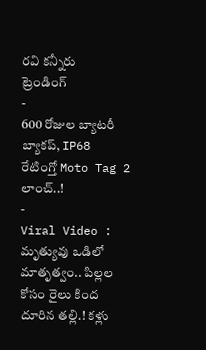రవి కన్నీరు
ట్రెండింగ్
-
600 రోజుల బ్యాటరీ బ్యాకప్, IP68 రేటింగ్తో Moto Tag 2 లాంచ్..!
-
Viral Video : మృత్యువు ఒడిలో మాతృత్వం.. పిల్లల కోసం రైలు కింద దూరిన తల్లి.! కళ్లు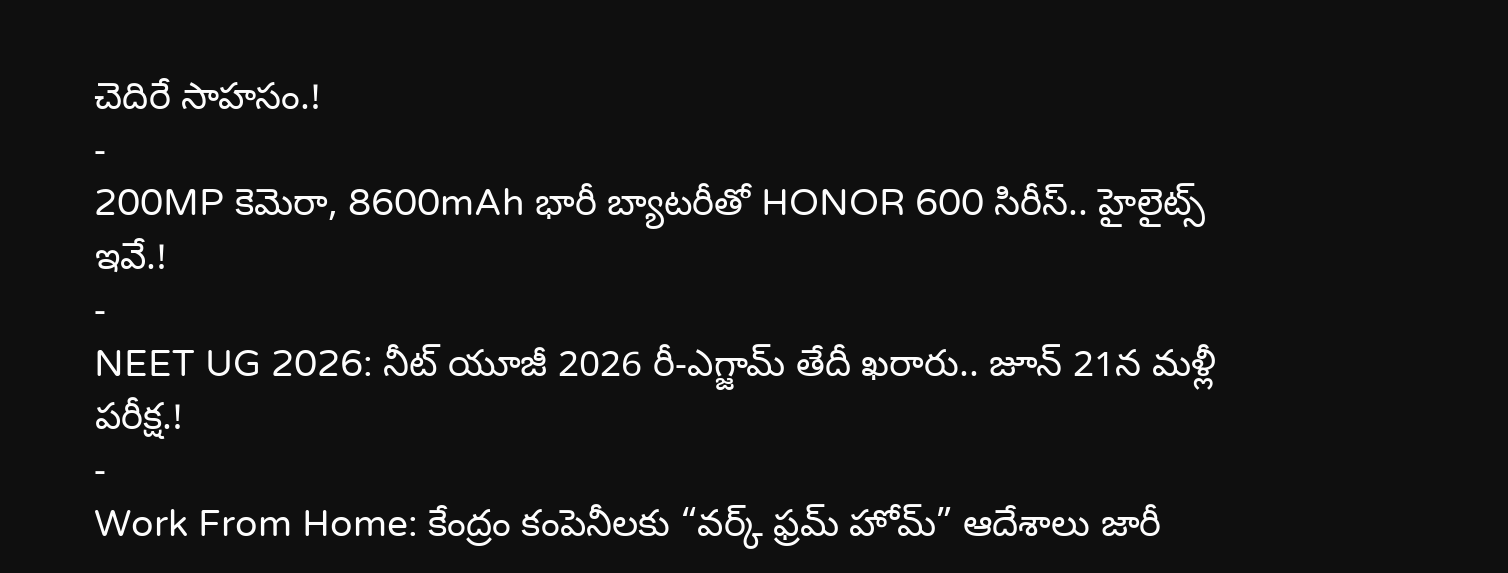చెదిరే సాహసం.!
-
200MP కెమెరా, 8600mAh భారీ బ్యాటరీతో HONOR 600 సిరీస్.. హైలైట్స్ ఇవే.!
-
NEET UG 2026: నీట్ యూజీ 2026 రీ-ఎగ్జామ్ తేదీ ఖరారు.. జూన్ 21న మళ్లీ పరీక్ష.!
-
Work From Home: కేంద్రం కంపెనీలకు “వర్క్ ఫ్రమ్ హోమ్” ఆదేశాలు జారీ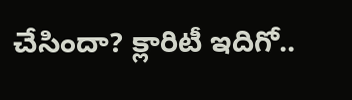చేసిందా? క్లారిటీ ఇదిగో..